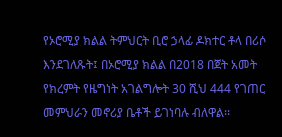የኦሮሚያ ክልል ትምህርት ቢሮ ኃላፊ ዶክተር ቶላ በሪሶ እንደገለጹት፤ በኦሮሚያ ክልል በ2018 በጀት አመት የክረምት የዜግነት አገልግሎት 30 ሺህ 444 የገጠር መምህራን መኖሪያ ቤቶች ይገነባሉ ብለዋል፡፡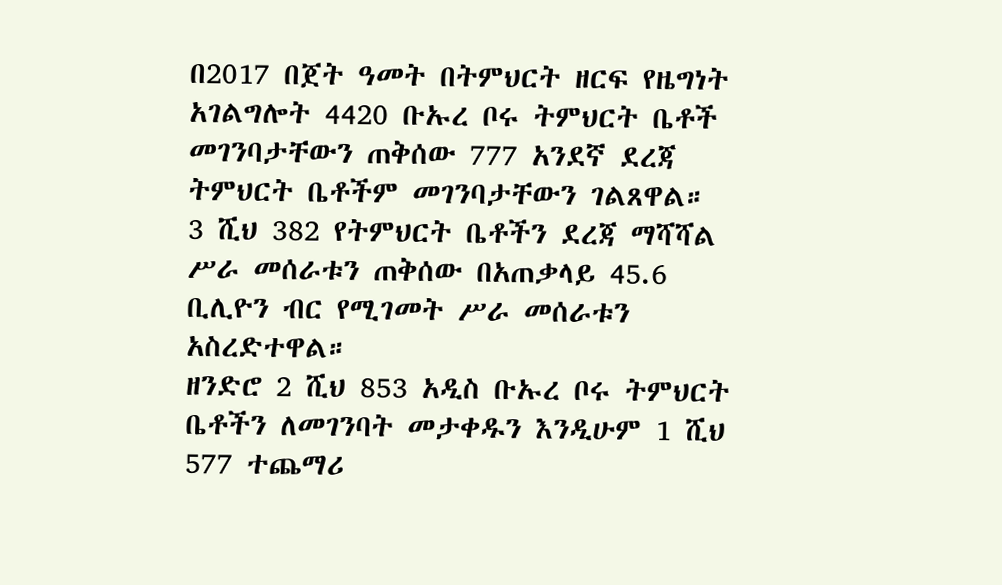በ2017 በጀት ዓመት በትምህርት ዘርፍ የዜግነት አገልግሎት 4420 ቡኡረ ቦሩ ትምህርት ቤቶች መገንባታቸውን ጠቅሰው 777 አንደኛ ደረጃ ትምህርት ቤቶችም መገንባታቸውን ገልጸዋል።
3 ሺህ 382 የትምህርት ቤቶችን ደረጃ ማሻሻል ሥራ መሰራቱን ጠቅሰው በአጠቃላይ 45.6 ቢሊዮን ብር የሚገመት ሥራ መሰራቱን አስረድተዋል።
ዘንድሮ 2 ሺህ 853 አዲስ ቡኡረ ቦሩ ትምህርት ቤቶችን ለመገንባት መታቀዱን እንዲሁም 1 ሺህ 577 ተጨማሪ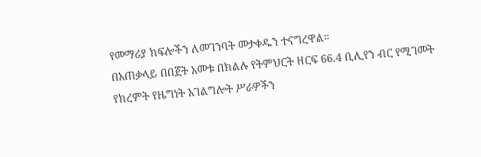የመማሪያ ክፍሎችን ለመገንባት መታቀዱን ተናግረዋል።
በአጠቃላይ በበጀት አመቱ በክልሉ የትምህርት ዘርፍ 66.4 ቢሊየን ብር የሚገመት የክረምት የዜግነት አገልግሎት ሥራዎችን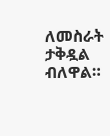ለመስራት ታቅዷል ብለዋል።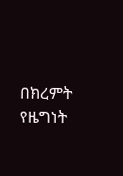በክረምት የዜግነት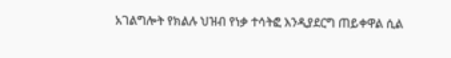አገልግሎት የክልሉ ህዝብ የነቃ ተሳትፎ እንዲያደርግ ጠይቀዋል ሲል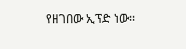የዘገበው ኢፕድ ነው፡፡